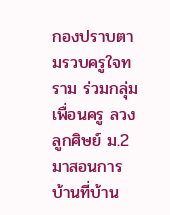กองปราบตามรวบครูใจทราม ร่วมกลุ่มเพื่อนครู ลวงลูกศิษย์ ม.2 มาสอนการบ้านที่บ้าน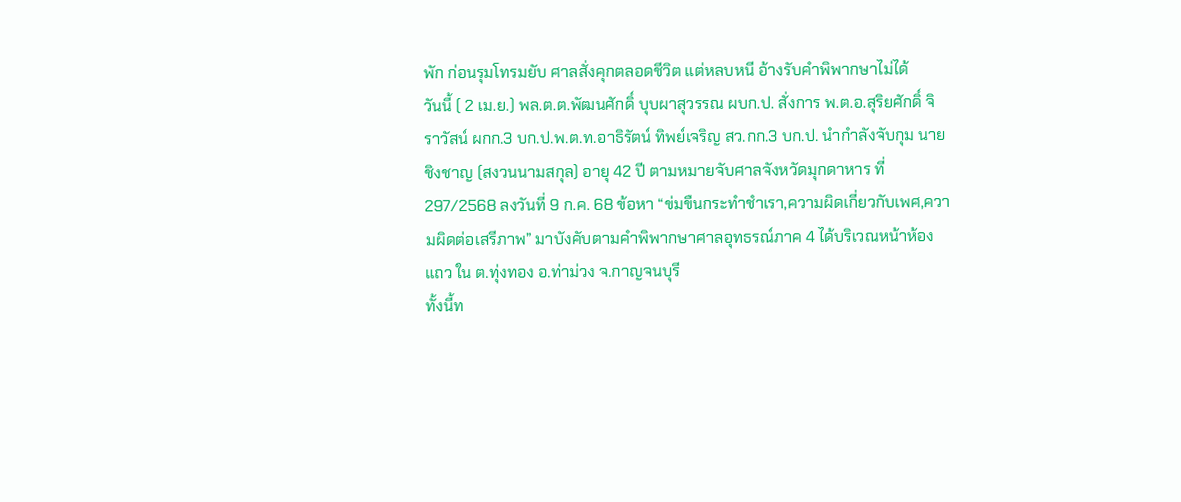พัก ก่อนรุมโทรมยับ ศาลสั่งคุกตลอดชีวิต แต่หลบหนี อ้างรับคำพิพากษาไม่ได้
วันนี้ ( 2 เม.ย.) พล.ต.ต.พัฒนศักดิ์ บุบผาสุวรรณ ผบก.ป. สั่งการ พ.ต.อ.สุริยศักดิ์ จิราวัสน์ ผกก.3 บก.ป.พ.ต.ท.อาธิรัตน์ ทิพย์เจริญ สว.กก.3 บก.ป. นำกำลังจับกุม นายชิงชาญ (สงวนนามสกุล) อายุ 42 ปี ตามหมายจับศาลจังหวัดมุกดาหาร ที่ 297/2568 ลงวันที่ 9 ก.ค. 68 ข้อหา “ข่มขืนกระทำชำเรา,ความผิดเกี่ยวกับเพศ,ความผิดต่อเสรีภาพ” มาบังคับตามคำพิพากษาศาลอุทธรณ์ภาค 4 ได้บริเวณหน้าห้องแถว ใน ต.ทุ่งทอง อ.ท่าม่วง จ.กาญจนบุรี
ทั้งนี้ท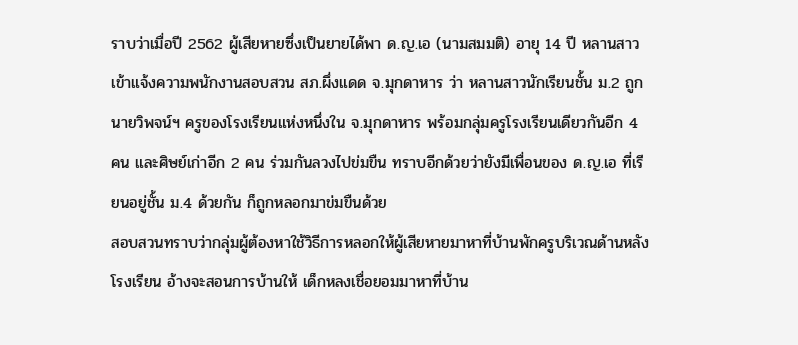ราบว่าเมื่อปี 2562 ผู้เสียหายซึ่งเป็นยายได้พา ด.ญ.เอ (นามสมมติ) อายุ 14 ปี หลานสาวเข้าแจ้งความพนักงานสอบสวน สภ.ผึ่งแดด จ.มุกดาหาร ว่า หลานสาวนักเรียนชั้น ม.2 ถูก นายวิพจน์ฯ ครูของโรงเรียนแห่งหนึ่งใน จ.มุกดาหาร พร้อมกลุ่มครูโรงเรียนเดียวกันอีก 4 คน และศิษย์เก่าอีก 2 คน ร่วมกันลวงไปข่มขืน ทราบอีกด้วยว่ายังมีเพื่อนของ ด.ญ.เอ ที่เรียนอยู่ชั้น ม.4 ด้วยกัน ก็ถูกหลอกมาข่มขืนด้วย
สอบสวนทราบว่ากลุ่มผู้ต้องหาใช้วิธีการหลอกให้ผู้เสียหายมาหาที่บ้านพักครูบริเวณด้านหลังโรงเรียน อ้างจะสอนการบ้านให้ เด็กหลงเชื่อยอมมาหาที่บ้าน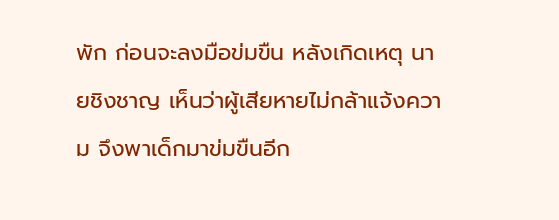พัก ก่อนจะลงมือข่มขืน หลังเกิดเหตุ นายชิงชาญ เห็นว่าผู้เสียหายไม่กล้าแจ้งความ จึงพาเด็กมาข่มขืนอีก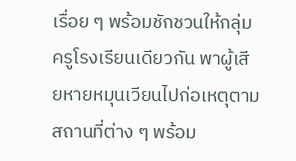เรื่อย ๆ พร้อมชักชวนให้กลุ่มครูโรงเรียนเดียวกัน พาผู้เสียหายหมุนเวียนไปก่อเหตุตามสถานที่ต่าง ๆ พร้อม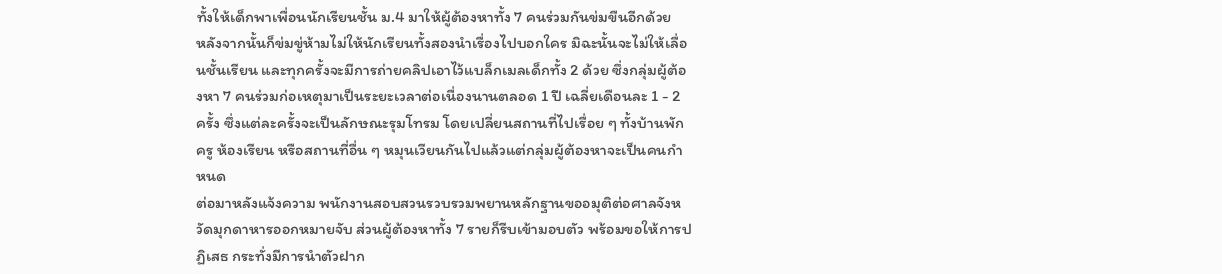ทั้งให้เด็กพาเพื่อนนักเรียนชั้น ม.4 มาให้ผู้ต้องหาทั้ง 7 คนร่วมกันข่มขืนอีกด้วย
หลังจากนั้นก็ข่มขู่ห้ามไม่ให้นักเรียนทั้งสองนำเรื่องไปบอกใคร มิฉะนั้นจะไม่ให้เลื่อนชั้นเรียน และทุกครั้งจะมีการถ่ายคลิปเอาไว้แบล็กเมลเด็กทั้ง 2 ด้วย ซึ่งกลุ่มผู้ต้องหา 7 คนร่วมก่อเหตุมาเป็นระยะเวลาต่อเนื่องนานตลอด 1 ปี เฉลี่ยเดือนละ 1 - 2 ครั้ง ซึ่งแต่ละครั้งจะเป็นลักษณะรุมโทรม โดยเปลี่ยนสถานที่ไปเรื่อย ๆ ทั้งบ้านพักครู ห้องเรียน หรือสถานที่อื่น ๆ หมุนเวียนกันไปแล้วแต่กลุ่มผู้ต้องหาจะเป็นคนกำหนด
ต่อมาหลังแจ้งความ พนักงานสอบสวนรวบรวมพยานหลักฐานขออมุติต่อศาลจังหวัดมุกดาหารออกหมายจับ ส่วนผู้ต้องหาทั้ง 7 รายก็รีบเข้ามอบตัว พร้อมขอให้การปฏิเสธ กระทั่งมีการนำตัวฝาก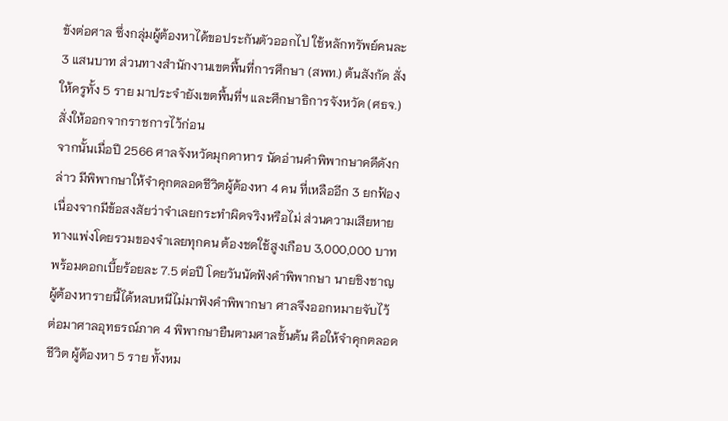ขังต่อศาล ซึ่งกลุ่มผู้ต้องหาได้ขอประกันตัวออกไป ใช้หลักทรัพย์คนละ 3 แสนบาท ส่วนทางสำนักงานเขตพื้นที่การศึกษา (สพท.) ต้นสังกัด สั่งให้ครูทั้ง 5 ราย มาประจำยังเขตพื้นที่ฯ และศึกษาธิการจังหวัด (ศธจ.) สั่งให้ออกจากราชการไว้ก่อน
จากนั้นเมื่อปี 2566 ศาลจังหวัดมุกดาหาร นัดอ่านคำพิพากษาคดีดังกล่าว มีพิพากษาให้จำคุกตลอดชีวิตผู้ต้องหา 4 คน ที่เหลืออีก 3 ยกฟ้อง เนื่องจากมีข้อสงสัยว่าจำเลยกระทำผิดจริงหรือไม่ ส่วนความเสียหายทางแพ่งโดยรวมของจำเลยทุกคน ต้องชดใช้สูงเกือบ 3,000,000 บาท พร้อมดอกเบี้ยร้อยละ 7.5 ต่อปี โดยวันนัดฟังคำพิพากษา นายชิงชาญ ผู้ต้องหารายนี้ได้หลบหนีไม่มาฟังคำพิพากษา ศาลจึงออกหมายจับไว้
ต่อมาศาลอุทธรณ์ภาค 4 พิพากษายืนตามศาลชั้นต้น คือให้จำคุกตลอดชีวิต ผู้ต้องหา 5 ราย ทั้งหม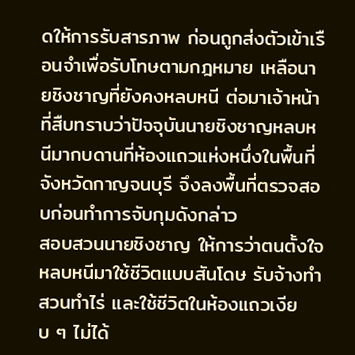ดให้การรับสารภาพ ก่อนถูกส่งตัวเข้าเรือนจำเพื่อรับโทษตามกฎหมาย เหลือนายชิงชาญที่ยังคงหลบหนี ต่อมาเจ้าหน้าที่สืบทราบว่าปัจจุบันนายชิงชาญหลบหนีมากบดานที่ห้องแถวแห่งหนึ่งในพื้นที่จังหวัดกาญจนบุรี จึงลงพื้นที่ตรวจสอบก่อนทำการจับกุมดังกล่าว
สอบสวนนายชิงชาญ ให้การว่าตนตั้งใจหลบหนีมาใช้ชีวิตแบบสันโดษ รับจ้างทำสวนทำไร่ และใช้ชีวิตในห้องแถวเงียบ ๆ ไม่ได้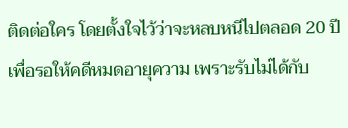ติดต่อใคร โดยตั้งใจไว้ว่าจะหลบหนีไปตลอด 20 ปี เพื่อรอให้คดีหมดอายุความ เพราะรับไม่ได้กับ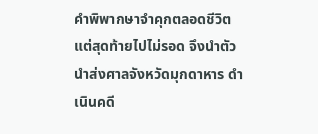คำพิพากษาจำคุกตลอดชีวิต แต่สุดท้ายไปไม่รอด จึงนำตัวนำส่งศาลจังหวัดมุกดาหาร ดำเนินคดี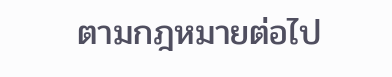ตามกฎหมายต่อไป